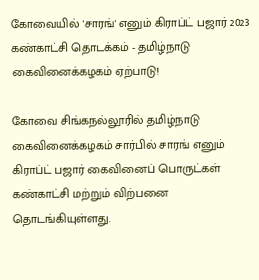கோவையில் 'சாரங்' எனும் கிராப்ட் பஜார் 2023 கண்காட்சி தொடக்கம் - தமிழ்நாடு கைவினைக்கழகம் ஏற்பாடு!

கோவை சிங்கநல்லூரில் தமிழ்நாடு கைவினைக்கழகம் சார்பில் சாரங் எனும் கிராப்ட் பஜார் கைவினைப் பொருட்கள் கண்காட்சி மற்றும் விற்பனை தொடங்கியுள்ளது.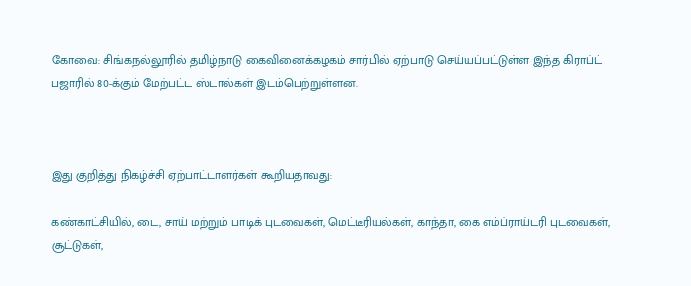கோவை: சிங்கநல்லூரில் தமிழ்நாடு கைவினைக்கழகம் சார்பில் ஏற்பாடு செய்யப்பட்டுள்ள இந்த கிராப்ட் பஜாரில் 80-க்கும் மேற்பட்ட ஸ்டால்கள் இடம்பெற்றுள்ளன.



இது குறித்து நிகழ்ச்சி ஏற்பாட்டாளர்கள் கூறியதாவது:

கண்காட்சியில், டை, சாய் மற்றும் பாடிக் புடவைகள், மெட்டீரியல்கள், காந்தா, கை எம்ப்ராய்டரி புடவைகள், சூட்டுகள்,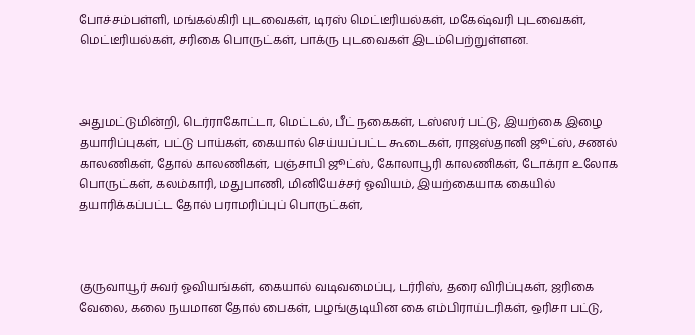போச்சம்பள்ளி, மங்கல்கிரி புடவைகள், டிரஸ் மெட்டீரியல்கள், மகேஷ்வரி புடவைகள், மெட்டீரியல்கள், சரிகை பொருட்கள், பாக்ரு புடவைகள் இடம்பெற்றுள்ளன.



அதுமட்டுமின்றி, டெர்ராகோட்டா, மெட்டல், பீட் நகைகள், டஸ்ஸர் பட்டு, இயற்கை இழை தயாரிப்புகள், பட்டு பாய்கள், கையால் செய்யப்பட்ட கூடைகள், ராஜஸ்தானி ஜூட்ஸ், சணல் காலணிகள், தோல் காலணிகள், பஞ்சாபி ஜூட்ஸ், கோலாபூரி காலணிகள், டோக்ரா உலோக பொருட்கள், கலம்காரி, மதுபாணி, மினியேச்சர் ஓவியம், இயற்கையாக கையில் தயாரிக்கப்பட்ட தோல் பராமரிப்புப் பொருட்கள்,



குருவாயூர் சுவர் ஓவியங்கள், கையால் வடிவமைப்பு, டர்ரிஸ், தரை விரிப்புகள், ஜரிகை வேலை, கலை நயமான தோல் பைகள், பழங்குடியின கை எம்பிராய்டரிகள், ஒரிசா பட்டு,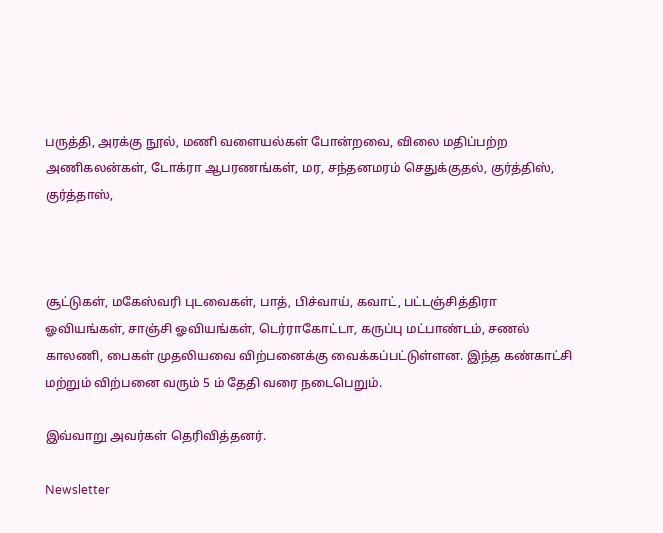பருத்தி, அரக்கு நூல், மணி வளையல்கள் போன்றவை, விலை மதிப்பற்ற அணிகலன்கள், டோக்ரா ஆபரணங்கள், மர, சந்தனமரம் செதுக்குதல், குர்த்திஸ், குர்த்தாஸ்,



சூட்டுகள், மகேஸ்வரி புடவைகள், பாத், பிச்வாய், கவாட், பட்டஞ்சித்திரா ஓவியங்கள், சாஞ்சி ஓவியங்கள், டெர்ராகோட்டா, கருப்பு மட்பாண்டம், சணல் காலணி, பைகள் முதலியவை விற்பனைக்கு வைக்கப்பட்டுள்ளன. இந்த கண்காட்சி மற்றும் விற்பனை வரும் 5 ம் தேதி வரை நடைபெறும்.

இவ்வாறு அவர்கள் தெரிவித்தனர்.

Newsletter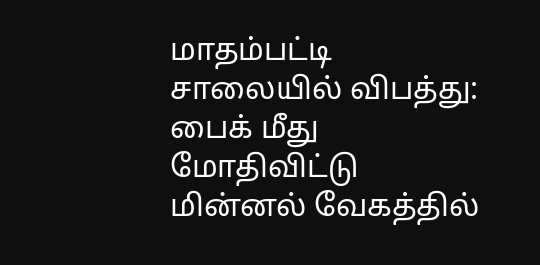மாதம்பட்டி சாலையில் விபத்து: பைக் மீது மோதிவிட்டு மின்னல் வேகத்தில்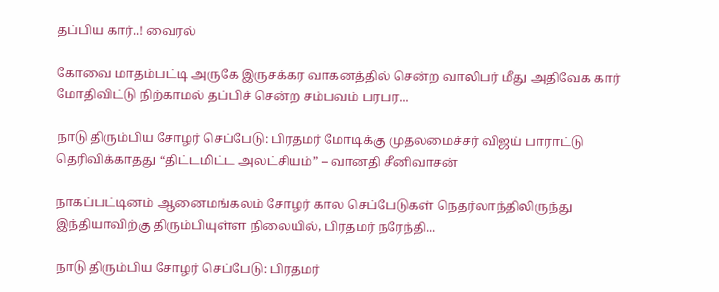தப்பிய கார்..! வைரல்

கோவை மாதம்பட்டி அருகே இருசக்கர வாகனத்தில் சென்ற வாலிபர் மீது அதிவேக கார் மோதிவிட்டு நிற்காமல் தப்பிச் சென்ற சம்பவம் பரபர...

நாடு திரும்பிய சோழர் செப்பேடு: பிரதமர் மோடிக்கு முதலமைச்சர் விஜய் பாராட்டு தெரிவிக்காதது “திட்டமிட்ட அலட்சியம்” – வானதி சீனிவாசன்

நாகப்பட்டினம் ஆனைமங்கலம் சோழர் கால செப்பேடுகள் நெதர்லாந்திலிருந்து இந்தியாவிற்கு திரும்பியுள்ள நிலையில், பிரதமர் நரேந்தி...

நாடு திரும்பிய சோழர் செப்பேடு: பிரதமர்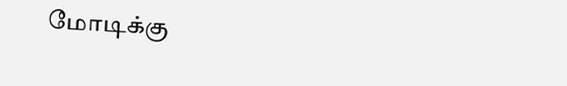மோடிக்கு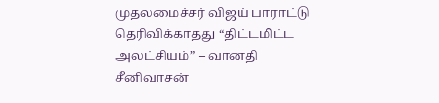முதலமைச்சர் விஜய் பாராட்டு தெரிவிக்காதது “திட்டமிட்ட அலட்சியம்” – வானதி சீனிவாசன்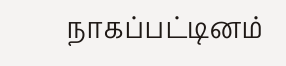நாகப்பட்டினம்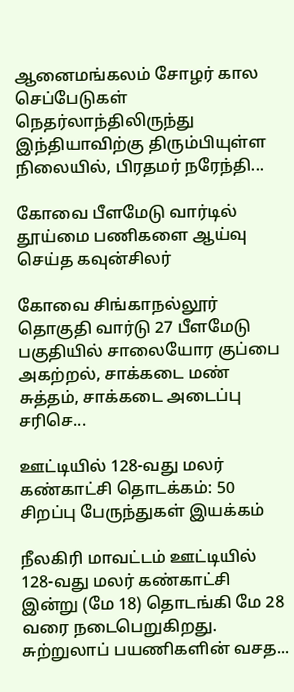ஆனைமங்கலம் சோழர் கால செப்பேடுகள் நெதர்லாந்திலிருந்து இந்தியாவிற்கு திரும்பியுள்ள நிலையில், பிரதமர் நரேந்தி...

கோவை பீளமேடு வார்டில் தூய்மை பணிகளை ஆய்வு செய்த கவுன்சிலர்

கோவை சிங்காநல்லூர் தொகுதி வார்டு 27 பீளமேடு பகுதியில் சாலையோர குப்பை அகற்றல், சாக்கடை மண் சுத்தம், சாக்கடை அடைப்பு சரிசெ...

ஊட்டியில் 128-வது மலர் கண்காட்சி தொடக்கம்: 50 சிறப்பு பேருந்துகள் இயக்கம்

நீலகிரி மாவட்டம் ஊட்டியில் 128-வது மலர் கண்காட்சி இன்று (மே 18) தொடங்கி மே 28 வரை நடைபெறுகிறது. சுற்றுலாப் பயணிகளின் வசத...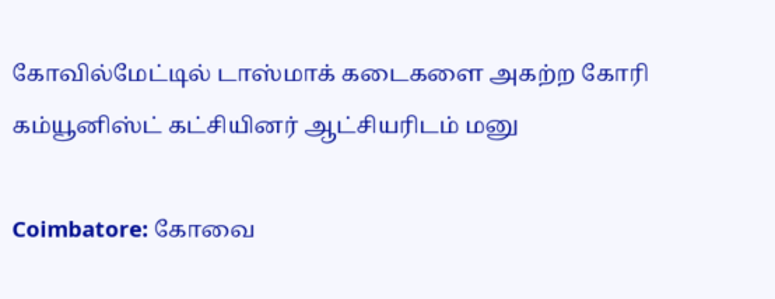கோவில்மேட்டில் டாஸ்மாக் கடைகளை அகற்ற கோரி கம்யூனிஸ்ட் கட்சியினர் ஆட்சியரிடம் மனு

Coimbatore: கோவை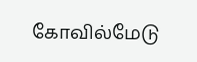கோவில்மேடு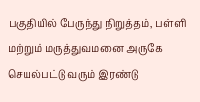பகுதியில் பேருந்து நிறுத்தம், பள்ளி மற்றும் மருத்துவமனை அருகே செயல்பட்டு வரும் இரண்டு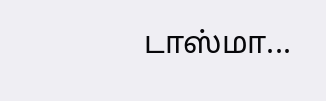டாஸ்மா...